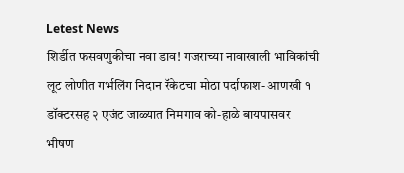Letest News
शिर्डीत फसवणुकीचा नवा डाव! गजराच्या नावाखाली भाविकांची लूट लोणीत गर्भलिंग निदान रॅकेटचा मोठा पर्दाफाश- आणखी १ डॉक्टरसह २ एजंट जाळ्यात निमगाव को-हाळे बायपासवर भीषण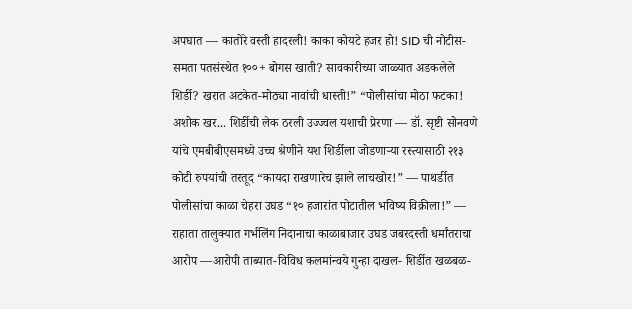अपघात — कातोरे वस्ती हादरली! काका कोयटे हजर हो! SID ची नोटीस-समता पतसंस्थेत १००+ बोगस खाती? सावकारीच्या जाळ्यात अडकलेले शिर्डी? खरात अटकेत-मोठ्या नावांची धास्ती!” “पोलीसांचा मोठा फटका! अशोक खर... शिर्डीची लेक ठरली उज्ज्वल यशाची प्रेरणा — डॉ. सृष्टी सोनवणे यांचे एमबीबीएसमध्ये उच्च श्रेणीने यश शिर्डीला जोडणाऱ्या रस्त्यासाठी २१३ कोटी रुपयांची तरतूद “कायदा राखणारेच झाले लाचखोर!” — पाथर्डीत पोलीसांचा काळा चेहरा उघड “१० हजारांत पोटातील भविष्य विक्रीला!” — राहाता तालुक्यात गर्भलिंग निदानाचा काळाबाजार उघड जबरदस्ती धर्मांतराचा आरोप —आरोपी ताब्यात-विविध कलमांन्वये गुन्हा दाखल- शिर्डीत खळबळ-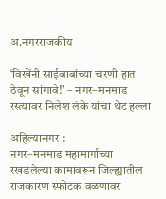अ.नगरराजकीय

‘विखेंनी साईबाबांच्या चरणी हात ठेवून सांगावे!’ – नगर–मनमाड रस्त्यावर निलेश लंके यांचा थेट हल्ला

अहिल्यानगर :
नगर–मनमाड महामार्गाच्या रखडलेल्या कामावरून जिल्ह्यातील राजकारण स्फोटक वळणावर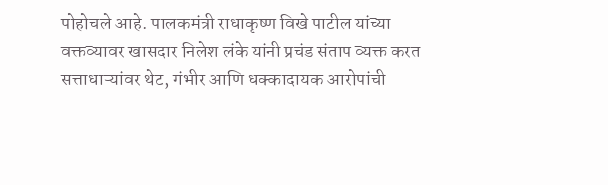पोहोचले आहे. पालकमंत्री राधाकृष्ण विखे पाटील यांच्या वक्तव्यावर खासदार निलेश लंके यांनी प्रचंड संताप व्यक्त करत सत्ताधाऱ्यांवर थेट, गंभीर आणि धक्कादायक आरोपांची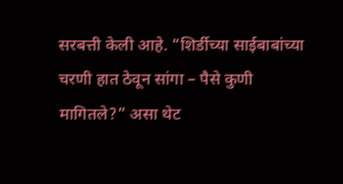सरबत्ती केली आहे. “शिर्डीच्या साईबाबांच्या चरणी हात ठेवून सांगा – पैसे कुणी मागितले?” असा थेट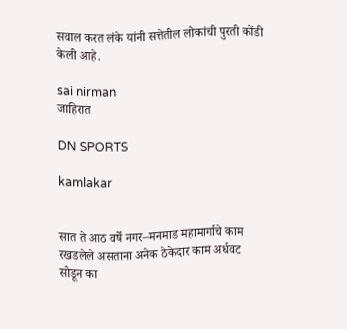सवाल करत लंके यांनी सत्तेतील लोकांची पुरती कोंडी केली आहे.

sai nirman
जाहिरात

DN SPORTS

kamlakar


सात ते आठ वर्षे नगर–मनमाड महामार्गाचे काम रखडलेले असताना अनेक ठेकेदार काम अर्धवट सोडून का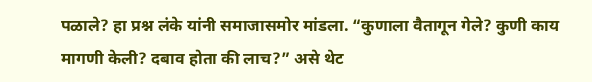पळाले? हा प्रश्न लंके यांनी समाजासमोर मांडला. “कुणाला वैतागून गेले? कुणी काय मागणी केली? दबाव होता की लाच?” असे थेट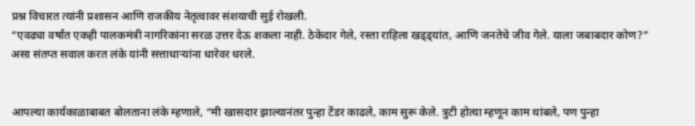प्रश्न विचारत त्यांनी प्रशासन आणि राजकीय नेतृत्वावर संशयाची सुई रोखली.
“एवढ्या वर्षांत एकही पालकमंत्री नागरिकांना सरळ उत्तर देऊ शकला नाही. ठेकेदार गेले, रस्ता राहिला खड्ड्यांत, आणि जनतेचे जीव गेले. याला जबाबदार कोण?” असा संतप्त सवाल करत लंके यांनी सत्ताधाऱ्यांना धारेवर धरले.


आपल्या कार्यकाळाबाबत बोलताना लंके म्हणाले, “मी खासदार झाल्यानंतर पुन्हा टेंडर काढले, काम सुरू केले. त्रुटी होत्या म्हणून काम थांबले, पण पुन्हा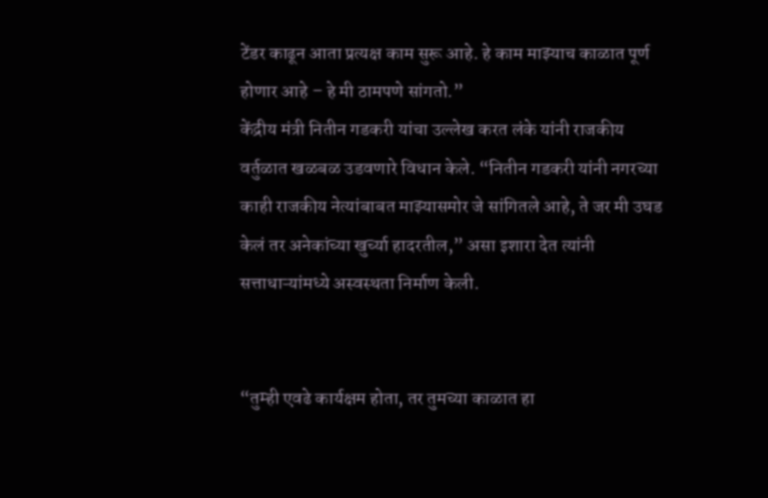टेंडर काढून आता प्रत्यक्ष काम सुरू आहे. हे काम माझ्याच काळात पूर्ण होणार आहे – हे मी ठामपणे सांगतो.”
केंद्रीय मंत्री नितीन गडकरी यांचा उल्लेख करत लंके यांनी राजकीय वर्तुळात खळबळ उडवणारे विधान केले. “नितीन गडकरी यांनी नगरच्या काही राजकीय नेत्यांबाबत माझ्यासमोर जे सांगितले आहे, ते जर मी उघड केलं तर अनेकांच्या खुर्च्या हादरतील,” असा इशारा देत त्यांनी सत्ताधाऱ्यांमध्ये अस्वस्थता निर्माण केली.


“तुम्ही एवढे कार्यक्षम होता, तर तुमच्या काळात हा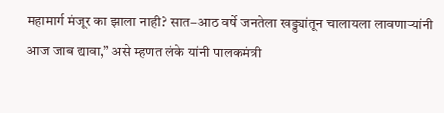महामार्ग मंजूर का झाला नाही? सात–आठ वर्षे जनतेला खड्ड्यांतून चालायला लावणाऱ्यांनी आज जाब द्यावा,” असे म्हणत लंके यांनी पालकमंत्री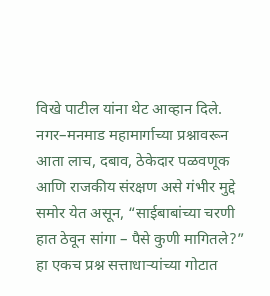विखे पाटील यांना थेट आव्हान दिले.
नगर–मनमाड महामार्गाच्या प्रश्नावरून आता लाच, दबाव, ठेकेदार पळवणूक आणि राजकीय संरक्षण असे गंभीर मुद्दे समोर येत असून, “साईबाबांच्या चरणी हात ठेवून सांगा – पैसे कुणी मागितले?” हा एकच प्रश्न सत्ताधाऱ्यांच्या गोटात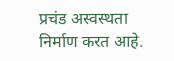प्रचंड अस्वस्थता निर्माण करत आहे.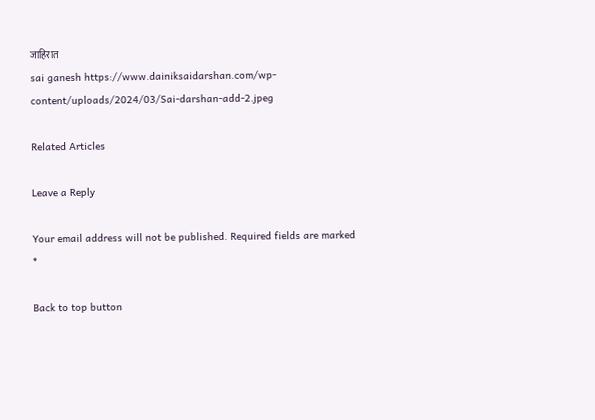जाहिरात
sai ganesh https://www.dainiksaidarshan.com/wp-content/uploads/2024/03/Sai-darshan-add-2.jpeg

Related Articles

Leave a Reply

Your email address will not be published. Required fields are marked *

Back to top button